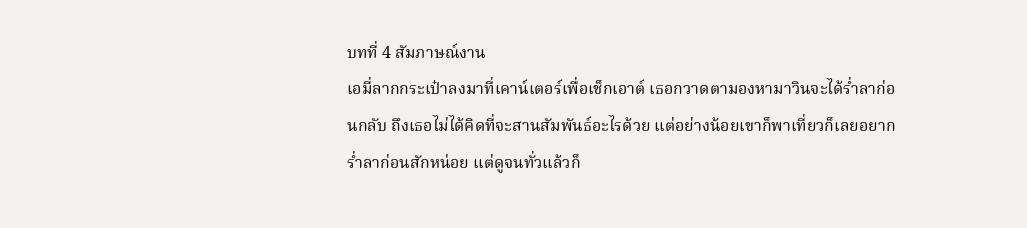บทที่ 4 สัมภาษณ์งาน
เอมี่ลากกระเป๋าลงมาที่เคาน์เตอร์เพื่อเช็กเอาต์ เธอกวาดตามองหามาวินจะได้ร่ำลาก่อนกลับ ถึงเธอไม่ได้คิดที่จะสานสัมพันธ์อะไรด้วย แต่อย่างน้อยเขาก็พาเที่ยวก็เลยอยากร่ำลาก่อนสักหน่อย แต่ดูจนทั่วแล้วก็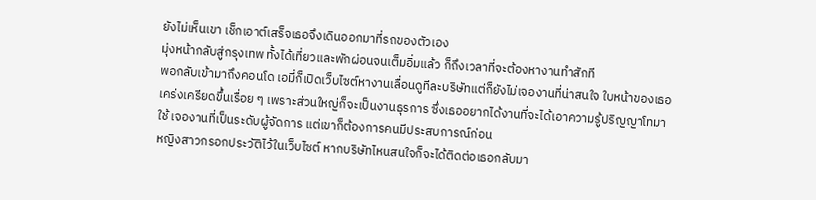ยังไม่เห็นเขา เช็กเอาต์เสร็จเธอจึงเดินออกมาที่รถของตัวเอง
มุ่งหน้ากลับสู่กรุงเทพ ทั้งได้เที่ยวและพักผ่อนจนเต็มอิ่มแล้ว ก็ถึงเวลาที่จะต้องหางานทำสักที
พอกลับเข้ามาถึงคอนโด เอมี่ก็เปิดเว็บไซต์หางานเลื่อนดูทีละบริษัทแต่ก็ยังไม่เจองานที่น่าสนใจ ใบหน้าของเธอเคร่งเครียดขึ้นเรื่อย ๆ เพราะส่วนใหญ่ก็จะเป็นงานธุรการ ซึ่งเธออยากได้งานที่จะได้เอาความรู้ปริญญาโทมาใช้ เจองานที่เป็นระดับผู้จัดการ แต่เขาก็ต้องการคนมีประสบการณ์ก่อน
หญิงสาวกรอกประวัติไว้ในเว็บไซต์ หากบริษัทไหนสนใจก็จะได้ติดต่อเธอกลับมา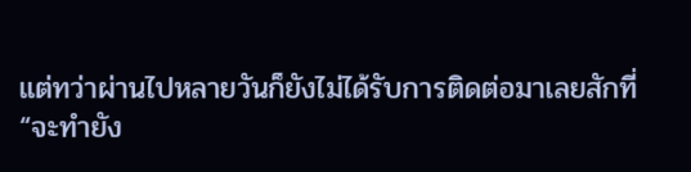แต่ทว่าผ่านไปหลายวันก็ยังไม่ได้รับการติดต่อมาเลยสักที่
“จะทำยัง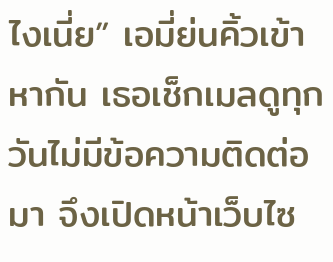ไงเนี่ย” เอมี่ย่นคิ้วเข้าหากัน เธอเช็กเมลดูทุกวันไม่มีข้อความติดต่อมา จึงเปิดหน้าเว็บไซ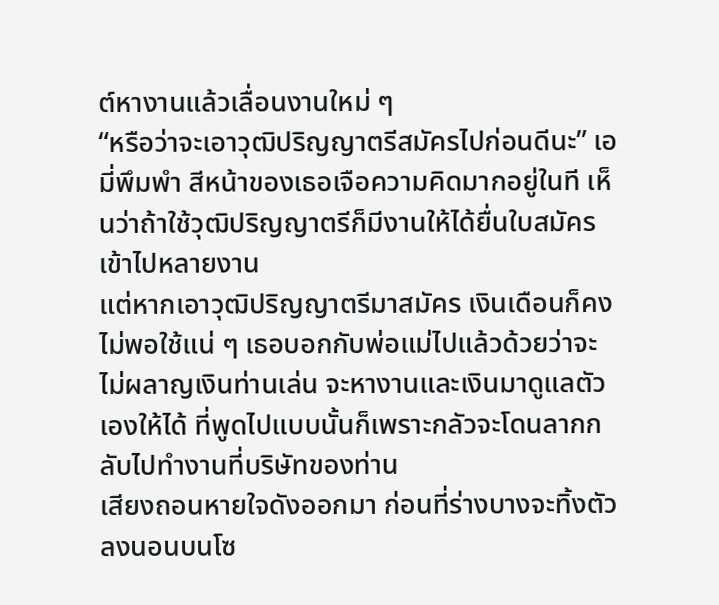ต์หางานแล้วเลื่อนงานใหม่ ๆ
“หรือว่าจะเอาวุฒิปริญญาตรีสมัครไปก่อนดีนะ” เอมี่พึมพำ สีหน้าของเธอเจือความคิดมากอยู่ในที เห็นว่าถ้าใช้วุฒิปริญญาตรีก็มีงานให้ได้ยื่นใบสมัครเข้าไปหลายงาน
แต่หากเอาวุฒิปริญญาตรีมาสมัคร เงินเดือนก็คงไม่พอใช้แน่ ๆ เธอบอกกับพ่อแม่ไปแล้วด้วยว่าจะไม่ผลาญเงินท่านเล่น จะหางานและเงินมาดูแลตัวเองให้ได้ ที่พูดไปแบบนั้นก็เพราะกลัวจะโดนลากกลับไปทำงานที่บริษัทของท่าน
เสียงถอนหายใจดังออกมา ก่อนที่ร่างบางจะทิ้งตัวลงนอนบนโซ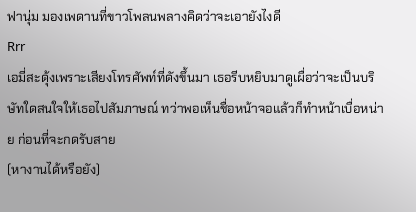ฟานุ่ม มองเพดานที่ขาวโพลนพลางคิดว่าจะเอายังไงดี
Rrr
เอมี่สะดุ้งเพราะเสียงโทรศัพท์ที่ดังขึ้นมา เธอรีบหยิบมาดูเผื่อว่าจะเป็นบริษัทใดสนใจให้เธอไปสัมภาษณ์ ทว่าพอเห็นชื่อหน้าจอแล้วก็ทำหน้าเบื่อหน่าย ก่อนที่จะกดรับสาย
(หางานได้หรือยัง)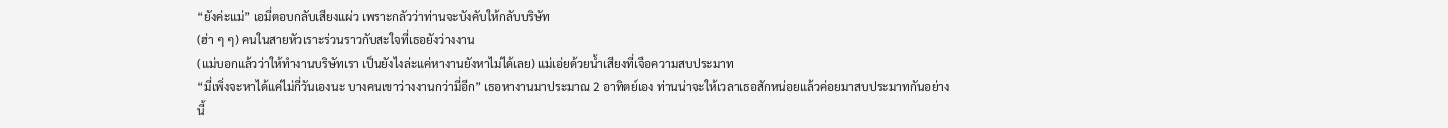“ยังค่ะแม่” เอมี่ตอบกลับเสียงแผ่ว เพราะกลัวว่าท่านจะบังคับให้กลับบริษัท
(ฮ่า ๆ ๆ) คนในสายหัวเราะร่วนราวกับสะใจที่เธอยังว่างงาน
(แม่บอกแล้วว่าให้ทำงานบริษัทเรา เป็นยังไงล่ะแค่หางานยังหาไม่ได้เลย) แม่เอ่ยด้วยน้ำเสียงที่เจือความสบประมาท
“มี่เพิ่งจะหาได้แค่ไม่กี่วันเองนะ บางคนเขาว่างงานกว่ามี่อีก” เธอหางานมาประมาณ 2 อาทิตย์เอง ท่านน่าจะให้เวลาเธอสักหน่อยแล้วค่อยมาสบประมาทกันอย่างนี้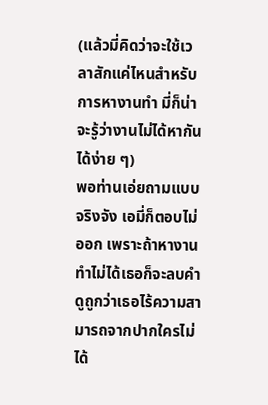(แล้วมี่คิดว่าจะใช้เวลาสักแค่ไหนสำหรับการหางานทำ มี่ก็น่าจะรู้ว่างานไม่ได้หากันได้ง่าย ๆ)
พอท่านเอ่ยถามแบบจริงจัง เอมี่ก็ตอบไม่ออก เพราะถ้าหางานทำไม่ได้เธอก็จะลบคำดูถูกว่าเธอไร้ความสามารถจากปากใครไม่ได้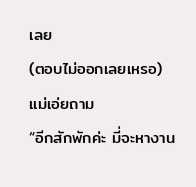เลย
(ตอบไม่ออกเลยเหรอ) แม่เอ่ยถาม
“อีกสักพักค่ะ มี่จะหางาน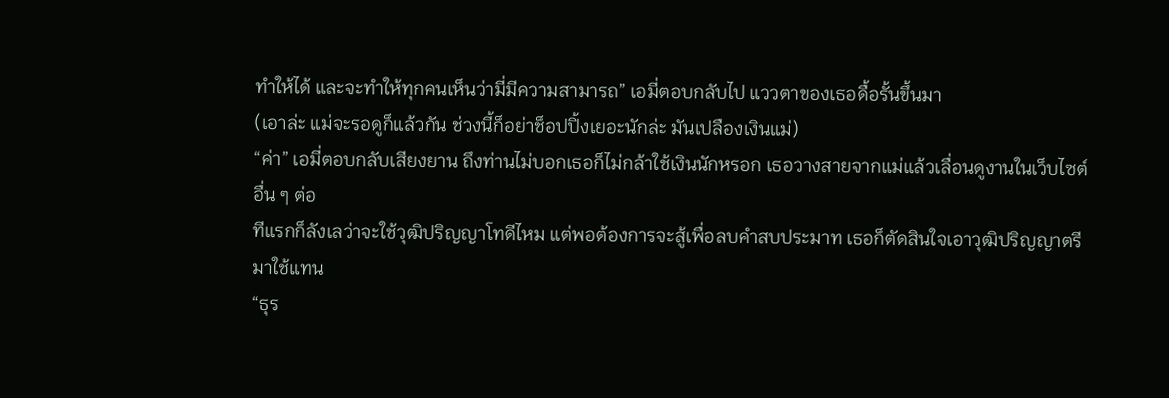ทำให้ได้ และจะทำให้ทุกคนเห็นว่ามี่มีความสามารถ” เอมี่ตอบกลับไป แววตาของเธอดื้อรั้นขึ้นมา
(เอาล่ะ แม่จะรอดูก็แล้วกัน ช่วงนี้ก็อย่าช็อปปิ้งเยอะนักล่ะ มันเปลืองเงินแม่)
“ค่า” เอมี่ตอบกลับเสียงยาน ถึงท่านไม่บอกเธอก็ไม่กล้าใช้เงินนักหรอก เธอวางสายจากแม่แล้วเลื่อนดูงานในเว็บไซต์อื่น ๆ ต่อ
ทีแรกก็ลังเลว่าจะใช้วุฒิปริญญาโทดีไหม แต่พอต้องการจะสู้เพื่อลบคำสบประมาท เธอก็ตัดสินใจเอาวุฒิปริญญาตรีมาใช้แทน
“ธุร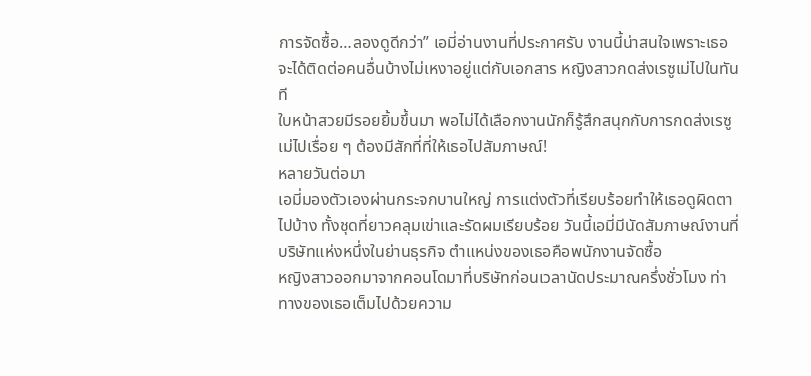การจัดซื้อ…ลองดูดีกว่า” เอมี่อ่านงานที่ประกาศรับ งานนี้น่าสนใจเพราะเธอจะได้ติดต่อคนอื่นบ้างไม่เหงาอยู่แต่กับเอกสาร หญิงสาวกดส่งเรซูเม่ไปในทันที
ใบหน้าสวยมีรอยยิ้มขึ้นมา พอไม่ได้เลือกงานนักก็รู้สึกสนุกกับการกดส่งเรซูเม่ไปเรื่อย ๆ ต้องมีสักที่ที่ให้เธอไปสัมภาษณ์!
หลายวันต่อมา
เอมี่มองตัวเองผ่านกระจกบานใหญ่ การแต่งตัวที่เรียบร้อยทำให้เธอดูผิดตาไปบ้าง ทั้งชุดที่ยาวคลุมเข่าและรัดผมเรียบร้อย วันนี้เอมี่มีนัดสัมภาษณ์งานที่บริษัทแห่งหนึ่งในย่านธุรกิจ ตำแหน่งของเธอคือพนักงานจัดซื้อ
หญิงสาวออกมาจากคอนโดมาที่บริษัทก่อนเวลานัดประมาณครึ่งชั่วโมง ท่าทางของเธอเต็มไปด้วยความ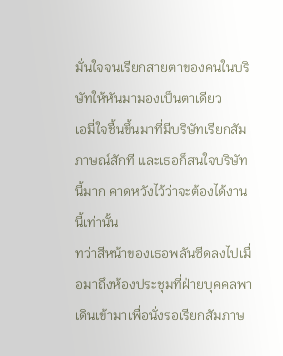มั่นใจจนเรียกสายตาของคนในบริษัทให้หันมามองเป็นตาเดียว
เอมี่ใจชื้นขึ้นมาที่มีบริษัทเรียกสัมภาษณ์สักที และเธอก็สนใจบริษัทนี้มาก คาดหวังไว้ว่าจะต้องได้งานนี้เท่านั้น
ทว่าสีหน้าของเธอพลันซีดลงไปเมื่อมาถึงห้องประชุมที่ฝ่ายบุคคลพาเดินเข้ามาเพื่อนั่งรอเรียกสัมภาษ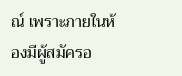ณ์ เพราะภายในห้องมีผู้สมัครอ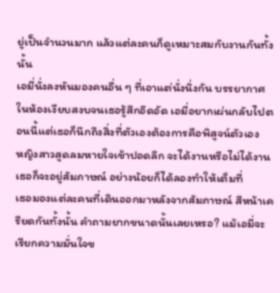ยู่เป็นจำนวนมาก แล้วแต่ละคนก็ดูเหมาะสมกับงานกันทั้งนั้น
เอมี่นั่งลงหันมองคนอื่น ๆ ที่เอาแต่นั่งนิ่งกัน บรรยากาศในห้องเงียบสงบจนเธอรู้สึกอึดอัด เอมี่อยากเผ่นกลับไปตอนนี้แต่เธอก็นึกถึงสิ่งที่ตัวเองต้องการคือพิสูจน์ตัวเอง
หญิงสาวสูดลมหายใจเข้าปอดลึก จะได้งานหรือไม่ได้งานเธอก็จะอยู่สัมภาษณ์ อย่างน้อยก็ได้ลองทำให้เต็มที่
เธอมองแต่ละคนที่เดินออกมาหลังจากสัมภาษณ์ สีหน้าเครียดกันทั้งนั้น คำถามยากขนาดนั้นเลยเหรอ? แม้เอมี่จะเรียกความมั่นใจข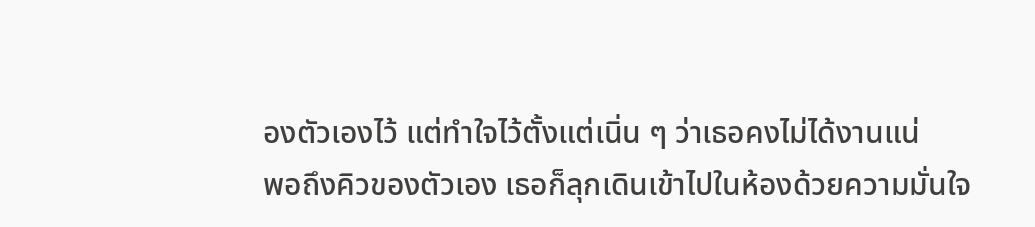องตัวเองไว้ แต่ทำใจไว้ตั้งแต่เนิ่น ๆ ว่าเธอคงไม่ได้งานแน่
พอถึงคิวของตัวเอง เธอก็ลุกเดินเข้าไปในห้องด้วยความมั่นใจ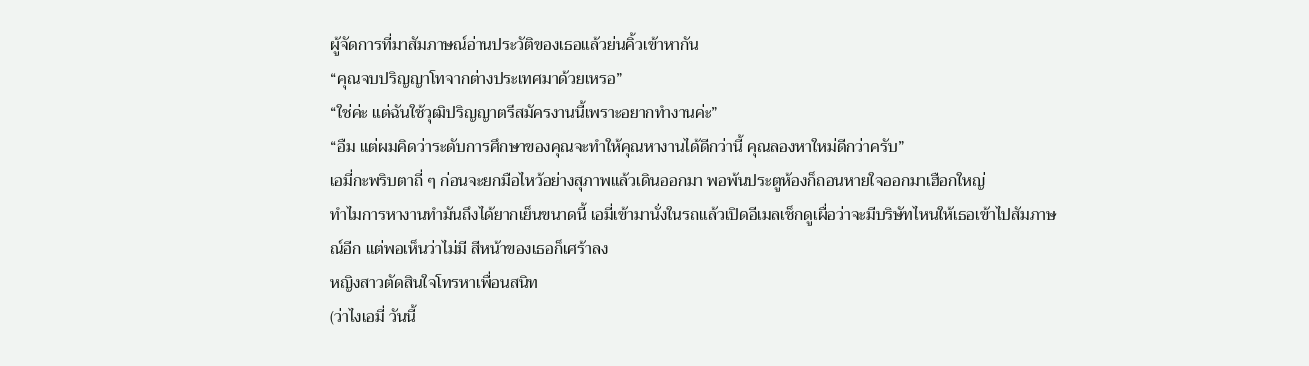ผู้จัดการที่มาสัมภาษณ์อ่านประวัติของเธอแล้วย่นคิ้วเข้าหากัน
“คุณจบปริญญาโทจากต่างประเทศมาด้วยเหรอ”
“ใช่ค่ะ แต่ฉันใช้วุฒิปริญญาตรีสมัครงานนี้เพราะอยากทำงานค่ะ”
“อืม แต่ผมคิดว่าระดับการศึกษาของคุณจะทำให้คุณหางานได้ดีกว่านี้ คุณลองหาใหม่ดีกว่าครับ”
เอมี่กะพริบตาถี่ ๆ ก่อนจะยกมือไหว้อย่างสุภาพแล้วเดินออกมา พอพ้นประตูห้องก็ถอนหายใจออกมาเฮือกใหญ่
ทำไมการหางานทำมันถึงได้ยากเย็นขนาดนี้ เอมี่เข้ามานั่งในรถแล้วเปิดอีเมลเช็กดูเผื่อว่าจะมีบริษัทไหนให้เธอเข้าไปสัมภาษณ์อีก แต่พอเห็นว่าไม่มี สีหน้าของเธอก็เศร้าลง
หญิงสาวตัดสินใจโทรหาเพื่อนสนิท
(ว่าไงเอมี่ วันนี้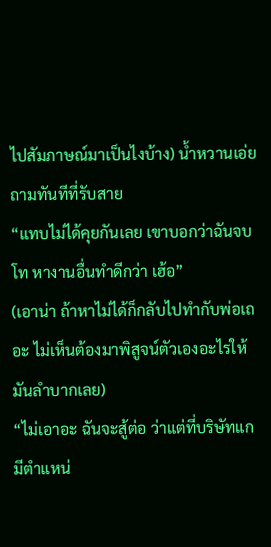ไปสัมภาษณ์มาเป็นไงบ้าง) น้ำหวานเอ่ยถามทันทีที่รับสาย
“แทบไม่ได้คุยกันเลย เขาบอกว่าฉันจบโท หางานอื่นทำดีกว่า เฮ้อ”
(เอาน่า ถ้าหาไม่ได้ก็กลับไปทำกับพ่อเถอะ ไม่เห็นต้องมาพิสูจน์ตัวเองอะไรให้มันลำบากเลย)
“ไม่เอาอะ ฉันจะสู้ต่อ ว่าแต่ที่บริษัทแกมีตำแหน่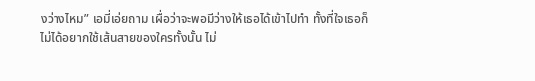งว่างไหม” เอมี่เอ่ยถาม เผื่อว่าจะพอมีว่างให้เธอได้เข้าไปทำ ทั้งที่ใจเธอก็ไม่ได้อยากใช้เส้นสายของใครทั้งนั้น ไม่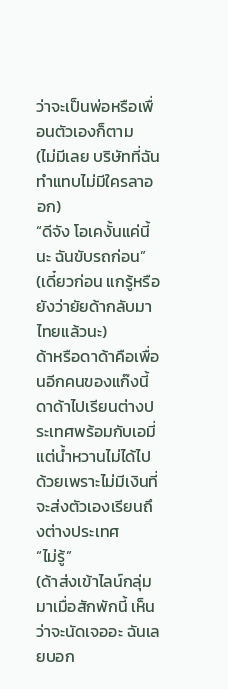ว่าจะเป็นพ่อหรือเพื่อนตัวเองก็ตาม
(ไม่มีเลย บริษัทที่ฉันทำแทบไม่มีใครลาออก)
“ดีจัง โอเคงั้นแค่นี้นะ ฉันขับรถก่อน”
(เดี๋ยวก่อน แกรู้หรือยังว่ายัยด้ากลับมาไทยแล้วนะ)
ด้าหรือดาด้าคือเพื่อนอีกคนของแก๊งนี้ ดาด้าไปเรียนต่างประเทศพร้อมกับเอมี่ แต่น้ำหวานไม่ได้ไปด้วยเพราะไม่มีเงินที่จะส่งตัวเองเรียนถึงต่างประเทศ
“ไม่รู้”
(ด้าส่งเข้าไลน์กลุ่มมาเมื่อสักพักนี้ เห็นว่าจะนัดเจออะ ฉันเลยบอก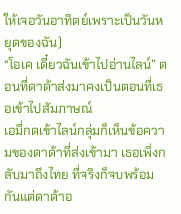ให้เจอวันอาทิตย์เพราะเป็นวันหยุดของฉัน)
“โอเค เดี๋ยวฉันเข้าไปอ่านไลน์” ตอนที่ดาด้าส่งมาคงเป็นตอนที่เธอเข้าไปสัมภาษณ์
เอมี่กดเข้าไลน์กลุ่มก็เห็นข้อความของดาด้าที่ส่งเข้ามา เธอเพิ่งกลับมาถึงไทย ที่จริงก็จบพร้อมกันแต่ดาด้าอ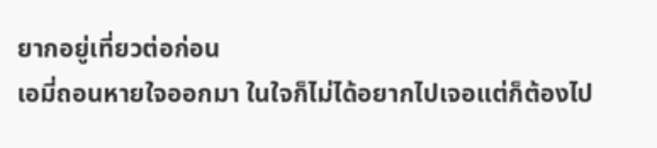ยากอยู่เที่ยวต่อก่อน
เอมี่ถอนหายใจออกมา ในใจก็ไม่ได้อยากไปเจอแต่ก็ต้องไป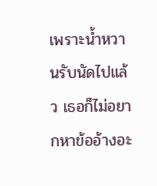เพราะน้ำหวานรับนัดไปแล้ว เธอก็ไม่อยากหาข้ออ้างอะ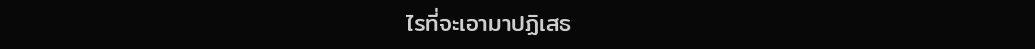ไรที่จะเอามาปฏิเสธ